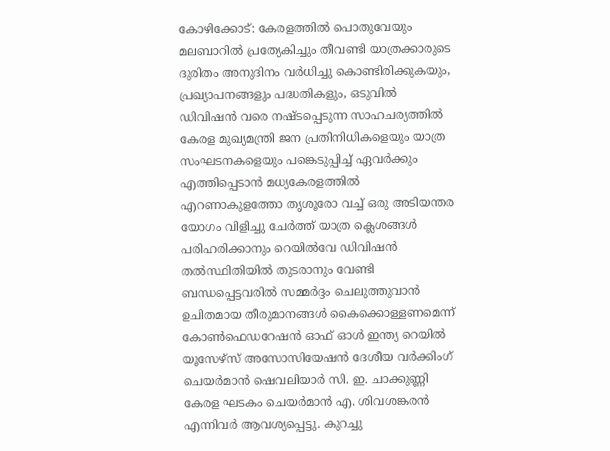കോഴിക്കോട്: കേരളത്തിൽ പൊതുവേയും മലബാറിൽ പ്രത്യേകിച്ചും തീവണ്ടി യാത്രക്കാരുടെ ദുരിതം അനുദിനം വർധിച്ചു കൊണ്ടിരിക്കുകയും, പ്രഖ്യാപനങ്ങളും പദ്ധതികളും, ഒടുവിൽ ഡിവിഷൻ വരെ നഷ്ടപ്പെടുന്ന സാഹചര്യത്തിൽ കേരള മുഖ്യമന്ത്രി ജന പ്രതിനിധികളെയും യാത്ര സംഘടനകളെയും പങ്കെടുപ്പിച്ച് ഏവർക്കും എത്തിപ്പെടാൻ മധ്യകേരളത്തിൽ എറണാകുളത്തോ തൃശൂരോ വച്ച് ഒരു അടിയന്തര യോഗം വിളിച്ചു ചേർത്ത് യാത്ര ക്ലെശങ്ങൾ പരിഹരിക്കാനും റെയിൽവേ ഡിവിഷൻ തൽസ്ഥിതിയിൽ തുടരാനും വേണ്ടി ബന്ധപ്പെട്ടവരിൽ സമ്മർദ്ദം ചെലുത്തുവാൻ ഉചിതമായ തീരുമാനങ്ങൾ കൈക്കൊള്ളണമെന്ന് കോൺഫെഡറേഷൻ ഓഫ് ഓൾ ഇന്ത്യ റെയിൽ യൂസേഴ്സ് അസോസിയേഷൻ ദേശീയ വർക്കിംഗ് ചെയർമാൻ ഷെവലിയാർ സി. ഇ. ചാക്കുണ്ണി കേരള ഘടകം ചെയർമാൻ എ. ശിവശങ്കരൻ എന്നിവർ ആവശ്യപ്പെട്ടു. കുറച്ചു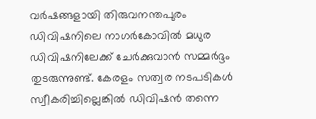വർഷങ്ങളായി തിരുവനന്തപുരം ഡിവിഷനിലെ നാഗർകോവിൽ മധുര ഡിവിഷനിലേക്ക് ചേർക്കുവാൻ സമ്മർദ്ദം തുടരുന്നുണ്ട്. കേരളം സത്വര നടപടികൾ സ്വീകരിച്ചില്ലെങ്കിൽ ഡിവിഷൻ തന്നെ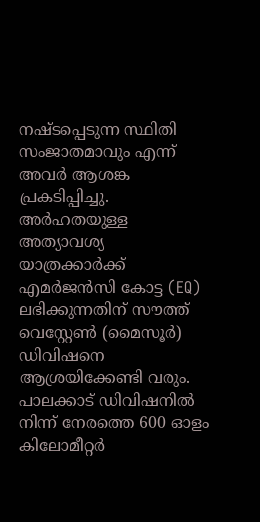നഷ്ടപ്പെടുന്ന സ്ഥിതി സംജാതമാവും എന്ന് അവർ ആശങ്ക പ്രകടിപ്പിച്ചു. അർഹതയുള്ള അത്യാവശ്യ യാത്രക്കാർക്ക് എമർജൻസി കോട്ട (EQ) ലഭിക്കുന്നതിന് സൗത്ത് വെസ്റ്റേൺ (മൈസൂർ) ഡിവിഷനെ ആശ്രയിക്കേണ്ടി വരും. പാലക്കാട് ഡിവിഷനിൽ നിന്ന് നേരത്തെ 600 ഓളം കിലോമീറ്റർ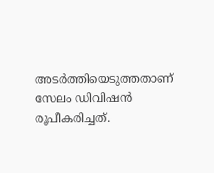അടർത്തിയെടുത്തതാണ് സേലം ഡിവിഷൻ രൂപീകരിച്ചത്.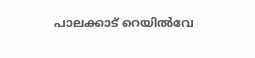പാലക്കാട് റെയിൽവേ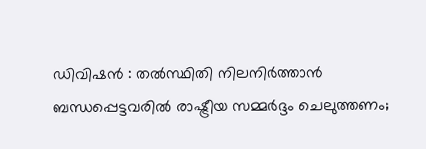ഡിവിഷൻ : തൽസ്ഥിതി നിലനിർത്താൻ ബന്ധപ്പെട്ടവരിൽ രാഷ്ട്രീയ സമ്മർദ്ദം ചെലുത്തണം;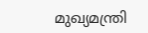മുഖ്യമന്ത്രി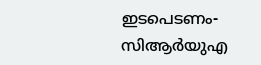ഇടപെടണം- സിആർയുഎ